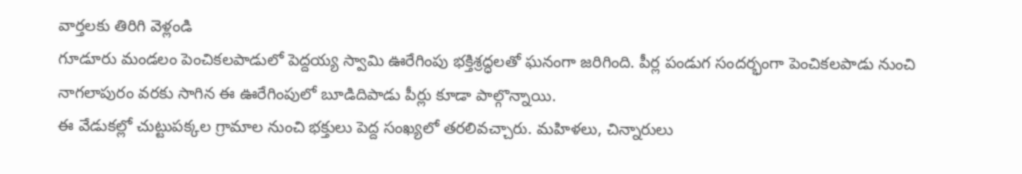వార్తలకు తిరిగి వెళ్లండి
గూడూరు మండలం పెంచికలపాడులో పెద్దయ్య స్వామి ఊరేగింపు భక్తిశ్రద్ధలతో ఘనంగా జరిగింది. పీర్ల పండుగ సందర్భంగా పెంచికలపాడు నుంచి నాగలాపురం వరకు సాగిన ఈ ఊరేగింపులో బూడిదిపాడు పీర్లు కూడా పాల్గొన్నాయి.
ఈ వేడుకల్లో చుట్టుపక్కల గ్రామాల నుంచి భక్తులు పెద్ద సంఖ్యలో తరలివచ్చారు. మహిళలు, చిన్నారులు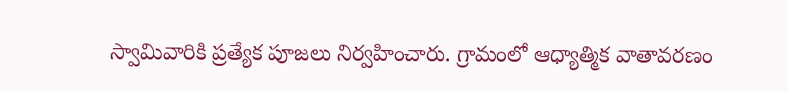స్వామివారికి ప్రత్యేక పూజలు నిర్వహించారు. గ్రామంలో ఆధ్యాత్మిక వాతావరణం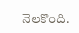నెలకొంది.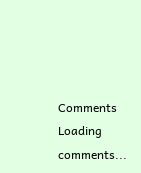Comments
Loading comments...